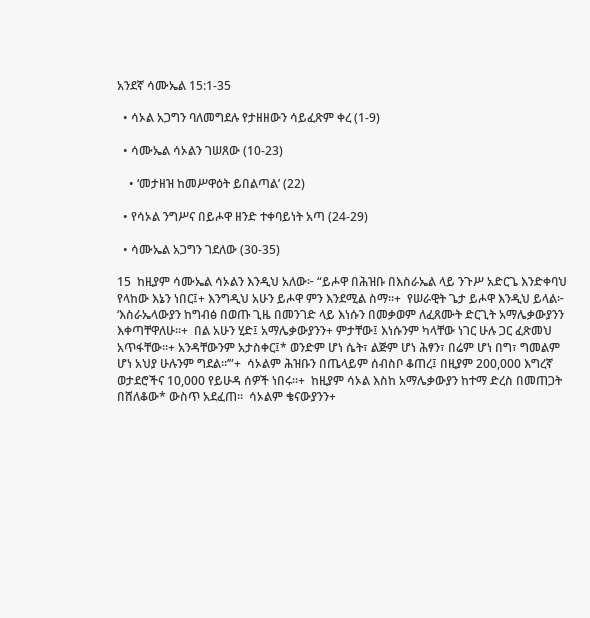አንደኛ ሳሙኤል 15:1-35

  • ሳኦል አጋግን ባለመግደሉ የታዘዘውን ሳይፈጽም ቀረ (1-9)

  • ሳሙኤል ሳኦልን ገሠጸው (10-23)

    • ‘መታዘዝ ከመሥዋዕት ይበልጣል’ (22)

  • የሳኦል ንግሥና በይሖዋ ዘንድ ተቀባይነት አጣ (24-29)

  • ሳሙኤል አጋግን ገደለው (30-35)

15  ከዚያም ሳሙኤል ሳኦልን እንዲህ አለው፦ “ይሖዋ በሕዝቡ በእስራኤል ላይ ንጉሥ አድርጌ እንድቀባህ የላከው እኔን ነበር፤+ እንግዲህ አሁን ይሖዋ ምን እንደሚል ስማ።+  የሠራዊት ጌታ ይሖዋ እንዲህ ይላል፦ ‘እስራኤላውያን ከግብፅ በወጡ ጊዜ በመንገድ ላይ እነሱን በመቃወም ለፈጸሙት ድርጊት አማሌቃውያንን እቀጣቸዋለሁ።+  በል አሁን ሂድ፤ አማሌቃውያንን+ ምታቸው፤ እነሱንም ካላቸው ነገር ሁሉ ጋር ፈጽመህ አጥፋቸው።+ አንዳቸውንም አታስቀር፤* ወንድም ሆነ ሴት፣ ልጅም ሆነ ሕፃን፣ በሬም ሆነ በግ፣ ግመልም ሆነ አህያ ሁሉንም ግደል።’”+  ሳኦልም ሕዝቡን በጤላይም ሰብስቦ ቆጠረ፤ በዚያም 200,000 እግረኛ ወታደሮችና 10,000 የይሁዳ ሰዎች ነበሩ።+  ከዚያም ሳኦል እስከ አማሌቃውያን ከተማ ድረስ በመጠጋት በሸለቆው* ውስጥ አደፈጠ።  ሳኦልም ቄናውያንን+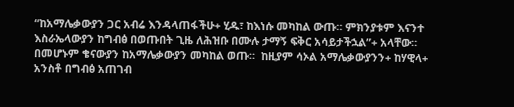“ከአማሌቃውያን ጋር አብሬ እንዳላጠፋችሁ+ ሂዱ፣ ከእነሱ መካከል ውጡ። ምክንያቱም እናንተ እስራኤላውያን ከግብፅ በወጡበት ጊዜ ለሕዝቡ በሙሉ ታማኝ ፍቅር አሳይታችኋል”+ አላቸው። በመሆኑም ቄናውያን ከአማሌቃውያን መካከል ወጡ።  ከዚያም ሳኦል አማሌቃውያንን+ ከሃዊላ+ አንስቶ በግብፅ አጠገብ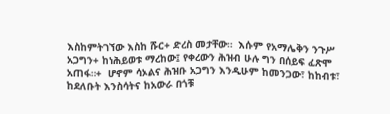እስከምትገኘው እስከ ሹር+ ድረስ መታቸው።  እሱም የአማሌቅን ንጉሥ አጋግን+ ከነሕይወቱ ማረከው፤ የቀረውን ሕዝብ ሁሉ ግን በሰይፍ ፈጽሞ አጠፋ።+  ሆኖም ሳኦልና ሕዝቡ አጋግን እንዲሁም ከመንጋው፣ ከከብቱ፣ ከደለቡት እንስሳትና ከአውራ በጎቹ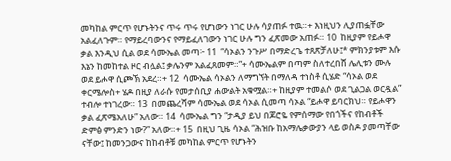መካከል ምርጥ የሆኑትንና ጥሩ ጥሩ የሆነውን ነገር ሁሉ ሳያጠፉ ተዉ።+ እነዚህን ሊያጠፏቸው አልፈለጉም። የማይረባውንና የማይፈለገውን ነገር ሁሉ ግን ፈጽመው አጠፉ። 10  ከዚያም የይሖዋ ቃል እንዲህ ሲል ወደ ሳሙኤል መጣ፦ 11  “ሳኦልን ንጉሥ በማድረጌ ተጸጽቻለሁ፤* ምክንያቱም እሱ እኔን ከመከተል ዞር ብሏል፤ ቃሌንም አልፈጸመም።”+ ሳሙኤልም በጣም ስለተረበሸ ሌሊቱን ሙሉ ወደ ይሖዋ ሲጮኽ አደረ።+ 12  ሳሙኤል ሳኦልን ለማግኘት በማለዳ ተነስቶ ሲሄድ “ሳኦል ወደ ቀርሜሎስ+ ሄዶ በዚያ ለራሱ የመታሰቢያ ሐውልት አቁሟል።+ ከዚያም ተመልሶ ወደ ጊልጋል ወርዷል” ተብሎ ተነገረው። 13  በመጨረሻም ሳሙኤል ወደ ሳኦል ሲመጣ ሳኦል “ይሖዋ ይባርክህ። የይሖዋን ቃል ፈጽሜአለሁ” አለው። 14  ሳሙኤል ግን “ታዲያ ይህ በጆሮዬ የምሰማው የበጎችና የከብቶች ድምፅ ምንድን ነው?” አለው።+ 15  በዚህ ጊዜ ሳኦል “ሕዝቡ ከአማሌቃውያን ላይ ወስዶ ያመጣቸው ናቸው፤ ከመንጋውና ከከብቶቹ መካከል ምርጥ የሆኑትን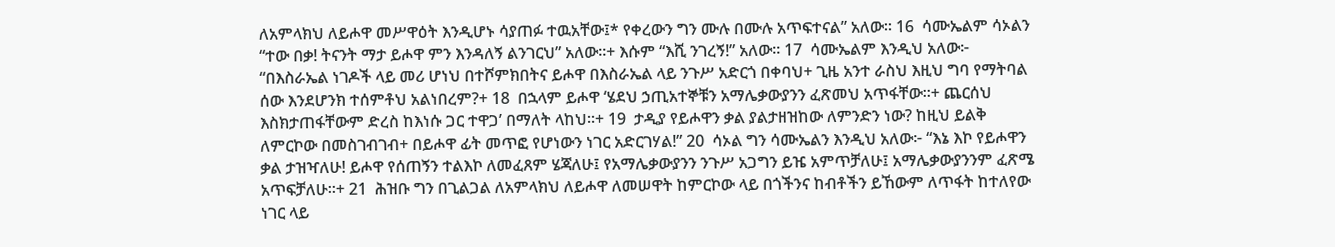ለአምላክህ ለይሖዋ መሥዋዕት እንዲሆኑ ሳያጠፉ ተዉአቸው፤* የቀረውን ግን ሙሉ በሙሉ አጥፍተናል” አለው። 16  ሳሙኤልም ሳኦልን “ተው በቃ! ትናንት ማታ ይሖዋ ምን እንዳለኝ ልንገርህ” አለው።+ እሱም “እሺ ንገረኝ!” አለው። 17  ሳሙኤልም እንዲህ አለው፦ “በእስራኤል ነገዶች ላይ መሪ ሆነህ በተሾምክበትና ይሖዋ በእስራኤል ላይ ንጉሥ አድርጎ በቀባህ+ ጊዜ አንተ ራስህ እዚህ ግባ የማትባል ሰው እንደሆንክ ተሰምቶህ አልነበረም?+ 18  በኋላም ይሖዋ ‘ሄደህ ኃጢአተኞቹን አማሌቃውያንን ፈጽመህ አጥፋቸው።+ ጨርሰህ እስክታጠፋቸውም ድረስ ከእነሱ ጋር ተዋጋ’ በማለት ላከህ።+ 19  ታዲያ የይሖዋን ቃል ያልታዘዝከው ለምንድን ነው? ከዚህ ይልቅ ለምርኮው በመስገብገብ+ በይሖዋ ፊት መጥፎ የሆነውን ነገር አድርገሃል!” 20  ሳኦል ግን ሳሙኤልን እንዲህ አለው፦ “እኔ እኮ የይሖዋን ቃል ታዝዣለሁ! ይሖዋ የሰጠኝን ተልእኮ ለመፈጸም ሄጃለሁ፤ የአማሌቃውያንን ንጉሥ አጋግን ይዤ አምጥቻለሁ፤ አማሌቃውያንንም ፈጽሜ አጥፍቻለሁ።+ 21  ሕዝቡ ግን በጊልጋል ለአምላክህ ለይሖዋ ለመሠዋት ከምርኮው ላይ በጎችንና ከብቶችን ይኸውም ለጥፋት ከተለየው ነገር ላይ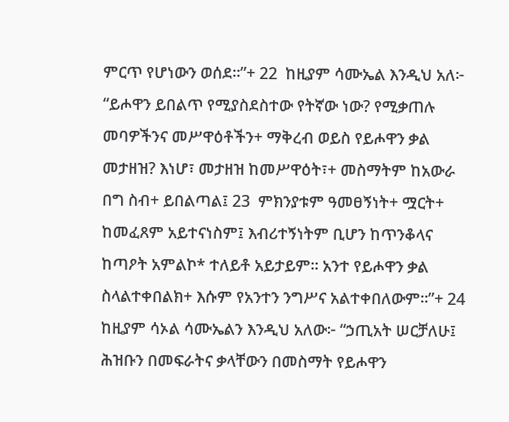ምርጥ የሆነውን ወሰደ።”+ 22  ከዚያም ሳሙኤል እንዲህ አለ፦ “ይሖዋን ይበልጥ የሚያስደስተው የትኛው ነው? የሚቃጠሉ መባዎችንና መሥዋዕቶችን+ ማቅረብ ወይስ የይሖዋን ቃል መታዘዝ? እነሆ፣ መታዘዝ ከመሥዋዕት፣+ መስማትም ከአውራ በግ ስብ+ ይበልጣል፤ 23  ምክንያቱም ዓመፀኝነት+ ሟርት+ ከመፈጸም አይተናነስም፤ እብሪተኝነትም ቢሆን ከጥንቆላና ከጣዖት አምልኮ* ተለይቶ አይታይም። አንተ የይሖዋን ቃል ስላልተቀበልክ+ እሱም የአንተን ንግሥና አልተቀበለውም።”+ 24  ከዚያም ሳኦል ሳሙኤልን እንዲህ አለው፦ “ኃጢአት ሠርቻለሁ፤ ሕዝቡን በመፍራትና ቃላቸውን በመስማት የይሖዋን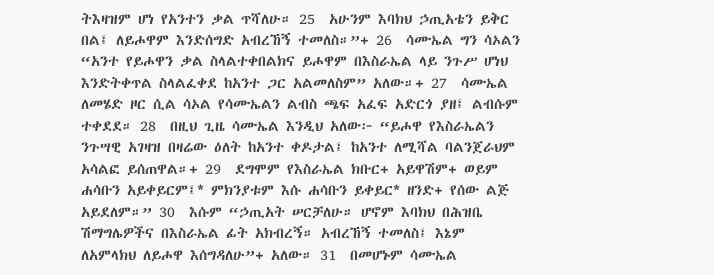ትእዛዝም ሆነ የአንተን ቃል ጥሻለሁ። 25  አሁንም እባክህ ኃጢአቴን ይቅር በል፤ ለይሖዋም እንድሰግድ አብረኸኝ ተመለስ።”+ 26  ሳሙኤል ግን ሳኦልን “አንተ የይሖዋን ቃል ስላልተቀበልክና ይሖዋም በእስራኤል ላይ ንጉሥ ሆነህ እንድትቀጥል ስላልፈቀደ ከአንተ ጋር አልመለስም” አለው።+ 27  ሳሙኤል ለመሄድ ዞር ሲል ሳኦል የሳሙኤልን ልብስ ጫፍ አፈፍ አድርጎ ያዘ፤ ልብሱም ተቀደደ። 28  በዚህ ጊዜ ሳሙኤል እንዲህ አለው፦ “ይሖዋ የእስራኤልን ንጉሣዊ አገዛዝ በዛሬው ዕለት ከአንተ ቀዶታል፤ ከአንተ ለሚሻል ባልንጀራህም አሳልፎ ይሰጠዋል።+ 29  ደግሞም የእስራኤል ክቡር+ አይዋሽም+ ወይም ሐሳቡን አይቀይርም፤* ምክንያቱም እሱ ሐሳቡን ይቀይር* ዘንድ+ የሰው ልጅ አይደለም።” 30  እሱም “ኃጢአት ሠርቻለሁ። ሆኖም እባክህ በሕዝቤ ሽማግሌዎችና በእስራኤል ፊት አክብረኝ። አብረኸኝ ተመለስ፤ እኔም ለአምላክህ ለይሖዋ እሰግዳለሁ”+ አለው። 31  በመሆኑም ሳሙኤል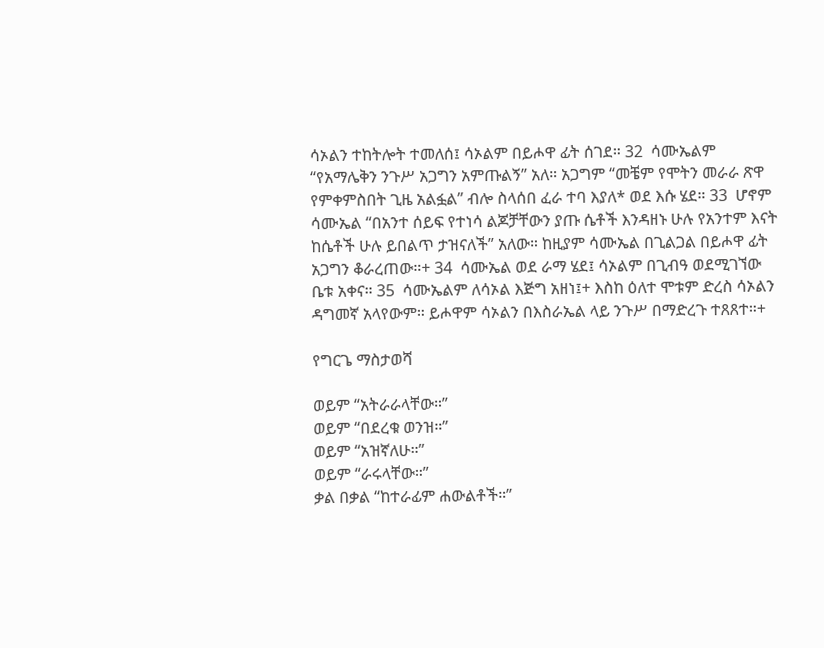ሳኦልን ተከትሎት ተመለሰ፤ ሳኦልም በይሖዋ ፊት ሰገደ። 32  ሳሙኤልም “የአማሌቅን ንጉሥ አጋግን አምጡልኝ” አለ። አጋግም “መቼም የሞትን መራራ ጽዋ የምቀምስበት ጊዜ አልፏል” ብሎ ስላሰበ ፈራ ተባ እያለ* ወደ እሱ ሄደ። 33  ሆኖም ሳሙኤል “በአንተ ሰይፍ የተነሳ ልጆቻቸውን ያጡ ሴቶች እንዳዘኑ ሁሉ የአንተም እናት ከሴቶች ሁሉ ይበልጥ ታዝናለች” አለው። ከዚያም ሳሙኤል በጊልጋል በይሖዋ ፊት አጋግን ቆራረጠው።+ 34  ሳሙኤል ወደ ራማ ሄደ፤ ሳኦልም በጊብዓ ወደሚገኘው ቤቱ አቀና። 35  ሳሙኤልም ለሳኦል እጅግ አዘነ፤+ እስከ ዕለተ ሞቱም ድረስ ሳኦልን ዳግመኛ አላየውም። ይሖዋም ሳኦልን በእስራኤል ላይ ንጉሥ በማድረጉ ተጸጸተ።+

የግርጌ ማስታወሻ

ወይም “አትራራላቸው።”
ወይም “በደረቁ ወንዝ።”
ወይም “አዝኛለሁ።”
ወይም “ራሩላቸው።”
ቃል በቃል “ከተራፊም ሐውልቶች።”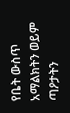የቤት ውስጥ አማልክትን ወይም ጣዖታትን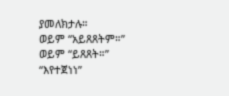ያመለክታሉ።
ወይም “አይጸጸትም።”
ወይም “ይጸጸት።”
“እየተጀነነ”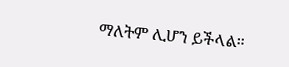ማለትም ሊሆን ይችላል።